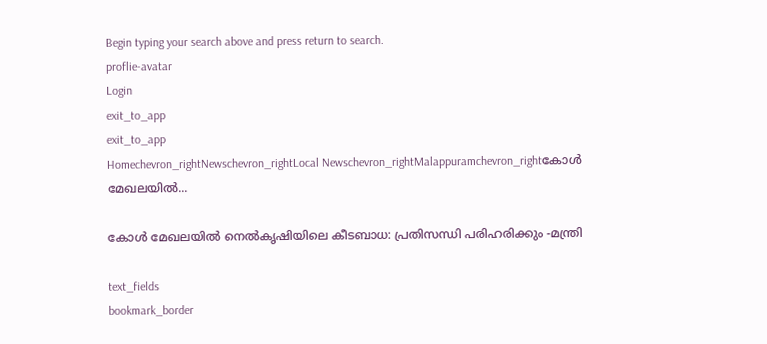Begin typing your search above and press return to search.
proflie-avatar
Login
exit_to_app
exit_to_app
Homechevron_rightNewschevron_rightLocal Newschevron_rightMalappuramchevron_rightകോൾ മേഖലയിൽ...

കോൾ മേഖലയിൽ നെൽകൃഷിയിലെ കീടബാധ: പ്രതിസന്ധി പരിഹരിക്കും -മന്ത്രി

text_fields
bookmark_border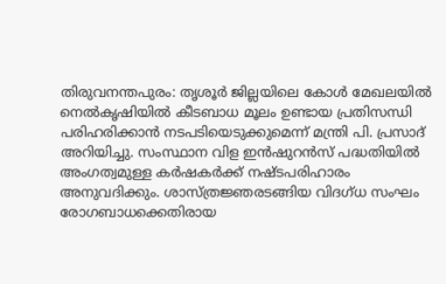തിരുവനന്തപുരം: തൃശൂർ ജില്ലയിലെ കോൾ മേഖലയിൽ നെൽകൃഷിയിൽ കീടബാധ മൂലം ഉണ്ടായ പ്രതിസന്ധി പരിഹരിക്കാൻ നടപടിയെടുക്കുമെന്ന് മന്ത്രി പി. പ്രസാദ് അറിയിച്ചു. സംസ്ഥാന വിള ഇൻഷുറൻസ് പദ്ധതിയിൽ അംഗത്വമുള്ള കർഷകർക്ക് നഷ്ടപരിഹാരം അനുവദിക്കും. ശാസ്ത്രജ്ഞരടങ്ങിയ വിദഗ്ധ സംഘം രോഗബാധക്കെതിരായ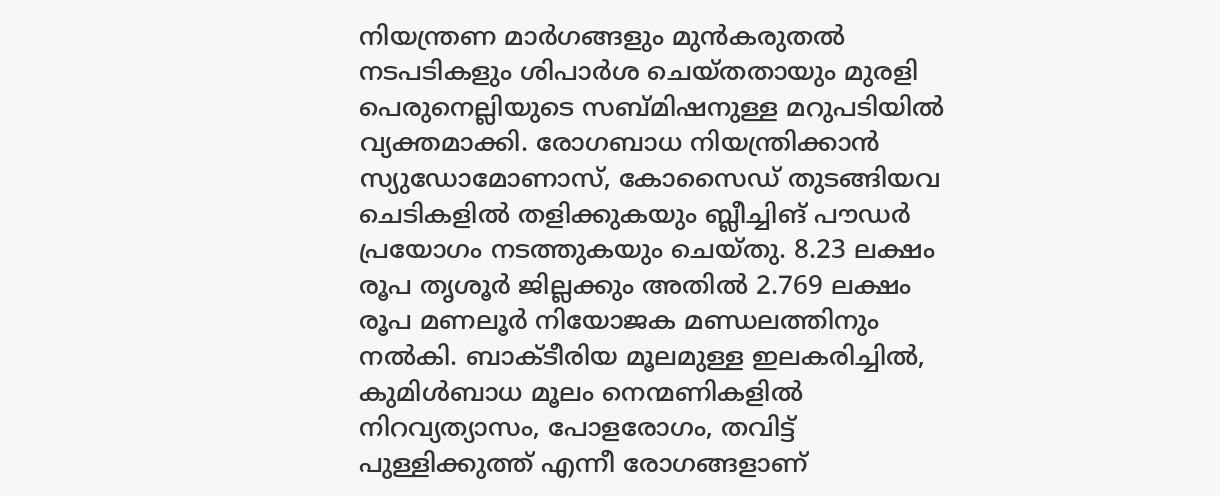നിയന്ത്രണ മാർഗങ്ങളും മുൻകരുതൽ നടപടികളും ശിപാർശ ചെയ്തതായും മുരളി പെരുനെല്ലിയുടെ സബ്മിഷനുള്ള മറുപടിയിൽ വ്യക്തമാക്കി. രോഗബാധ നിയന്ത്രിക്കാൻ സ്യുഡോമോണാസ്, കോസൈഡ് തുടങ്ങിയവ ചെടികളിൽ തളിക്കുകയും ബ്ലീച്ചിങ് പൗഡർ പ്രയോഗം നടത്തുകയും ചെയ്തു. 8.23 ലക്ഷം രൂപ തൃശൂർ ജില്ലക്കും അതിൽ 2.769 ലക്ഷം രൂപ മണലൂർ നിയോജക മണ്ഡലത്തിനും നൽകി. ബാക്ടീരിയ മൂലമുള്ള ഇലകരിച്ചിൽ, കുമിൾബാധ മൂലം നെന്മണികളിൽ നിറവ്യത്യാസം, പോളരോഗം, തവിട്ട് പുള്ളിക്കുത്ത് എന്നീ രോഗങ്ങളാണ്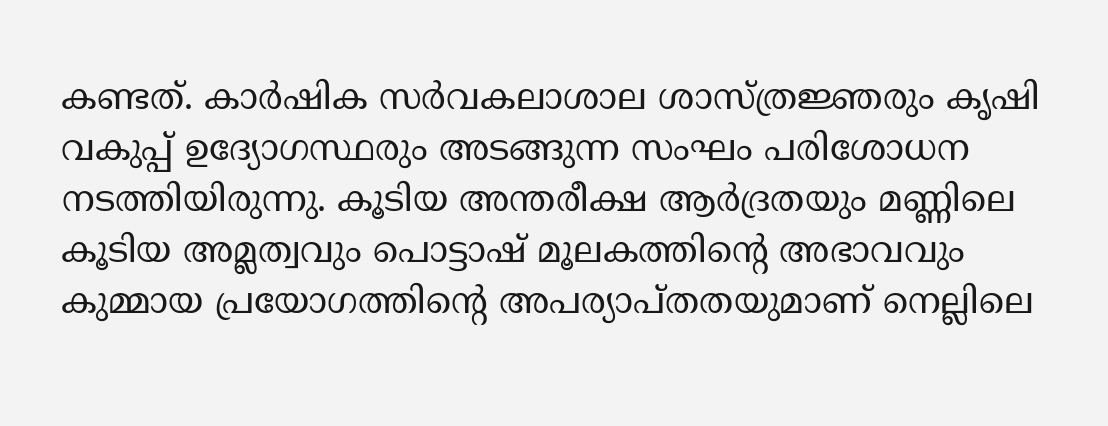കണ്ടത്. കാർഷിക സർവകലാശാല ശാസ്ത്രജ്ഞരും കൃഷി വകുപ്പ് ഉദ്യോഗസ്ഥരും അടങ്ങുന്ന സംഘം പരിശോധന നടത്തിയിരുന്നു. കൂടിയ അന്തരീക്ഷ ആർദ്രതയും മണ്ണിലെ കൂടിയ അമ്ലത്വവും പൊട്ടാഷ് മൂലകത്തിന്‍റെ അഭാവവും കുമ്മായ പ്രയോഗത്തിന്‍റെ അപര്യാപ്തതയുമാണ് നെല്ലിലെ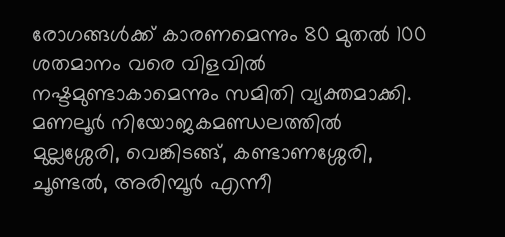രോഗങ്ങൾക്ക് കാരണമെന്നും 80 മുതൽ 100 ശതമാനം വരെ വിളവിൽ നഷ്ടമുണ്ടാകാമെന്നും സമിതി വ്യക്തമാക്കി. മണലൂർ നിയോജകമണ്ഡലത്തിൽ മുല്ലശ്ശേരി, വെങ്കിടങ്ങ്, കണ്ടാണശ്ശേരി, ചൂണ്ടൽ, അരിമ്പൂർ എന്നീ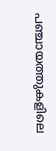പഞ്ചായത്തുകളിലെ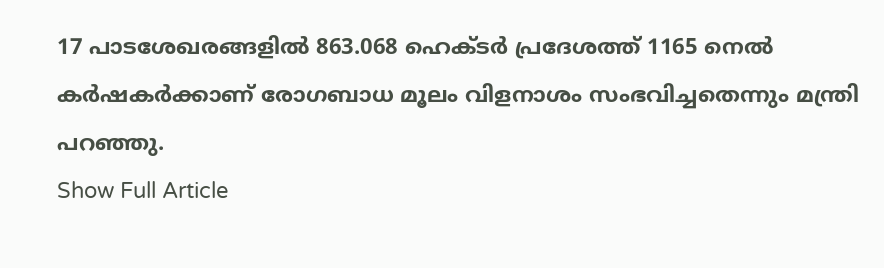17 പാടശേഖരങ്ങളിൽ 863.068 ഹെക്ടർ പ്രദേശത്ത് 1165 നെൽ കർഷകർക്കാണ് രോഗബാധ മൂലം വിളനാശം സംഭവിച്ചതെന്നും മന്ത്രി പറഞ്ഞു.
Show Full Article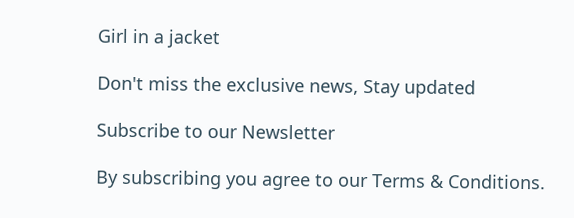Girl in a jacket

Don't miss the exclusive news, Stay updated

Subscribe to our Newsletter

By subscribing you agree to our Terms & Conditions.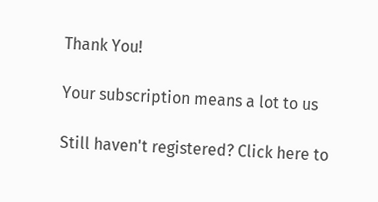Thank You!

Your subscription means a lot to us

Still haven't registered? Click here to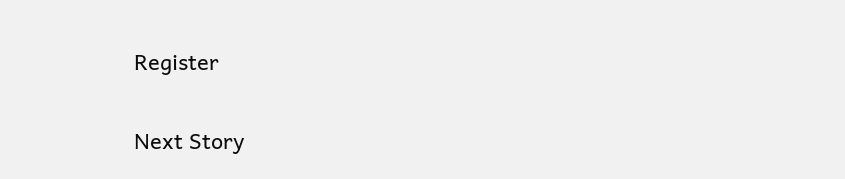Register

Next Story